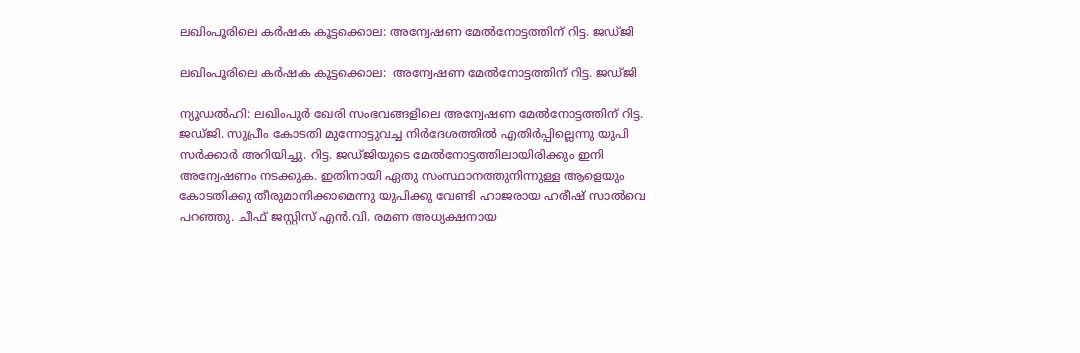ലഖിംപൂരിലെ കര്‍ഷക കൂട്ടക്കൊല: അന്വേഷണ മേല്‍നോട്ടത്തിന് റിട്ട. ജഡ്ജി

ലഖിംപൂരിലെ കര്‍ഷക കൂട്ടക്കൊല:  അന്വേഷണ മേല്‍നോട്ടത്തിന് റിട്ട. ജഡ്ജി

ന്യൂഡൽഹി: ലഖിംപുർ ഖേരി സംഭവങ്ങളിലെ അന്വേഷണ മേല്‍നോട്ടത്തിന് റിട്ട. ജഡ്ജി. സുപ്രീം കോടതി മുന്നോട്ടുവച്ച നിർദേശത്തിൽ എതിർപ്പില്ലെന്നു യുപി സർക്കാർ അറിയിച്ചു. റിട്ട. ജഡ്ജിയുടെ മേൽനോട്ടത്തിലായിരിക്കും ഇനി അന്വേഷണം നടക്കുക. ഇതിനായി ഏതു സംസ്ഥാനത്തുനിന്നുള്ള ആളെയും കോടതിക്കു തീരുമാനിക്കാമെന്നു യുപിക്കു വേണ്ടി ഹാജരായ ഹരീഷ് സാൽവെ പറഞ്ഞു. ചീഫ് ജസ്റ്റിസ് എൻ.വി. രമണ അധ്യക്ഷനായ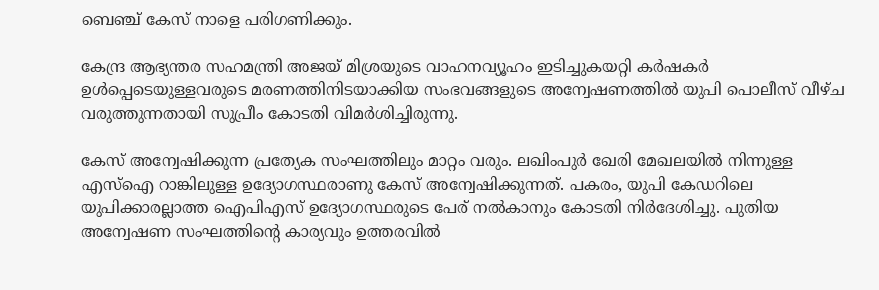ബെഞ്ച് കേസ് നാളെ പരിഗണിക്കും.

കേന്ദ്ര ആഭ്യന്തര സഹമന്ത്രി അജയ് മിശ്രയുടെ വാഹനവ്യൂഹം ഇടിച്ചുകയറ്റി കർഷകർ ഉൾപ്പെടെയുള്ളവരുടെ മരണത്തിനിടയാക്കിയ സംഭവങ്ങളുടെ അന്വേഷണത്തിൽ യുപി പൊലീസ് വീഴ്ച വരുത്തുന്നതായി സുപ്രീം കോടതി വിമർശിച്ചിരുന്നു.

കേസ് അന്വേഷിക്കുന്ന പ്രത്യേക സംഘത്തിലും മാറ്റം വരും. ലഖിംപുർ ഖേരി മേഖലയിൽ നിന്നുള്ള എസ്ഐ റാങ്കിലുള്ള ഉദ്യോഗസ്ഥരാണു കേസ് അന്വേഷിക്കുന്നത്. പകരം, യുപി കേഡറിലെ യുപിക്കാരല്ലാത്ത ഐപിഎസ് ഉദ്യോഗസ്ഥരുടെ പേര് നൽകാനും കോടതി നിർദേശിച്ചു. പുതിയ അന്വേഷണ സംഘത്തിന്റെ കാര്യവും ഉത്തരവിൽ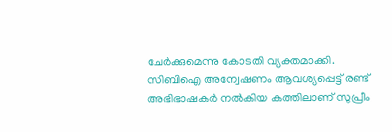ചേർക്കുമെന്നു കോടതി വ്യക്തമാക്കി. സിബിഐ അന്വേഷണം ആവശ്യപ്പെട്ട് രണ്ട് അഭിഭാഷകർ നൽകിയ കത്തിലാണ് സുപ്രീം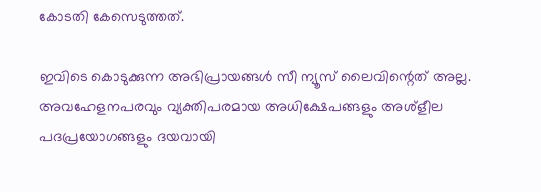കോടതി കേസെടുത്തത്.

ഇവിടെ കൊടുക്കുന്ന അഭിപ്രായങ്ങള്‍ സീ ന്യൂസ് ലൈവിന്റെത് അല്ല. അവഹേളനപരവും വ്യക്തിപരമായ അധിക്ഷേപങ്ങളും അശ്‌ളീല പദപ്രയോഗങ്ങളും ദയവായി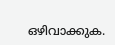ഒഴിവാക്കുക.